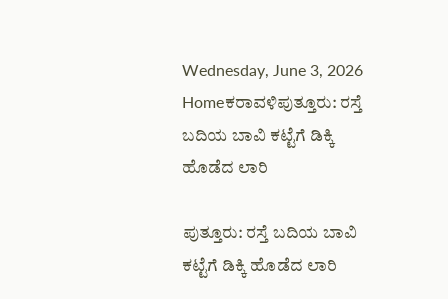Wednesday, June 3, 2026
Homeಕರಾವಳಿಪುತ್ತೂರು: ರಸ್ತೆ ಬದಿಯ ಬಾವಿ ಕಟ್ಟೆಗೆ ಡಿಕ್ಕಿ ಹೊಡೆದ ಲಾರಿ

ಪುತ್ತೂರು: ರಸ್ತೆ ಬದಿಯ ಬಾವಿ ಕಟ್ಟೆಗೆ ಡಿಕ್ಕಿ ಹೊಡೆದ ಲಾರಿ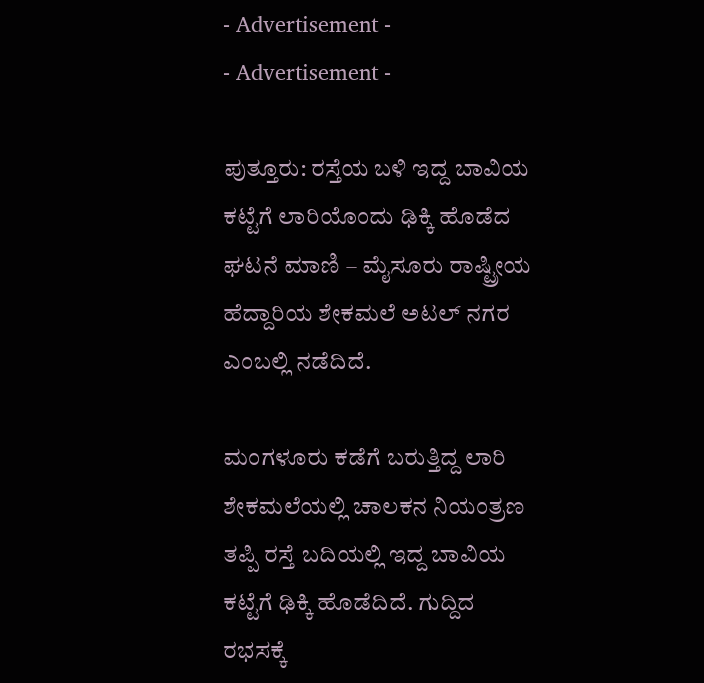- Advertisement -
- Advertisement -

ಪುತ್ತೂರು: ರಸ್ತೆಯ ಬಳಿ ಇದ್ದ ಬಾವಿಯ ಕಟ್ಟೆಗೆ ಲಾರಿಯೊಂದು ಢಿಕ್ಕಿ ಹೊಡೆದ ಘಟನೆ ಮಾಣಿ – ಮೈಸೂರು ರಾಷ್ಟ್ರೀಯ ಹೆದ್ದಾರಿಯ ಶೇಕಮಲೆ ಅಟಲ್ ನಗರ ಎಂಬಲ್ಲಿ ನಡೆದಿದೆ.

ಮಂಗಳೂರು ಕಡೆಗೆ ಬರುತ್ತಿದ್ದ ಲಾರಿ ಶೇಕಮಲೆಯಲ್ಲಿ ಚಾಲಕನ ನಿಯಂತ್ರಣ ತಪ್ಪಿ ರಸ್ತೆ ಬದಿಯಲ್ಲಿ ಇದ್ದ ಬಾವಿಯ ಕಟ್ಟೆಗೆ ಢಿಕ್ಕಿ ಹೊಡೆದಿದೆ. ಗುದ್ದಿದ ರಭಸಕ್ಕೆ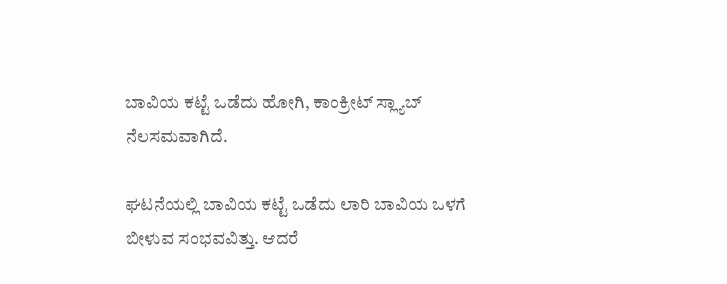ಬಾವಿಯ ಕಟ್ಟೆ ಒಡೆದು ಹೋಗಿ, ಕಾಂಕ್ರೀಟ್ ಸ್ಲ್ಯಾಬ್ ನೆಲಸಮವಾಗಿದೆ.

ಘಟನೆಯಲ್ಲಿ ಬಾವಿಯ ಕಟ್ಟೆ ಒಡೆದು ಲಾರಿ ಬಾವಿಯ ಒಳಗೆ ಬೀಳುವ ಸಂಭವವಿತ್ತು. ಆದರೆ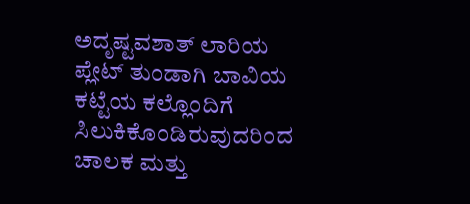ಅದೃಷ್ಟವಶಾತ್ ಲಾರಿಯ ಪ್ಲೇಟ್ ತುಂಡಾಗಿ ಬಾವಿಯ ಕಟ್ಟೆಯ ಕಲ್ಲೊಂದಿಗೆ ಸಿಲುಕಿಕೊಂಡಿರುವುದರಿಂದ ಚಾಲಕ ಮತ್ತು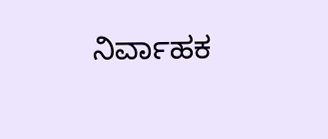ನಿರ್ವಾಹಕ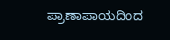ಪ್ರಾಣಾಪಾಯದಿಂದ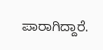ಪಾರಾಗಿದ್ದಾರೆ.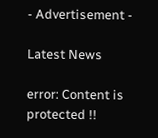- Advertisement -

Latest News

error: Content is protected !!